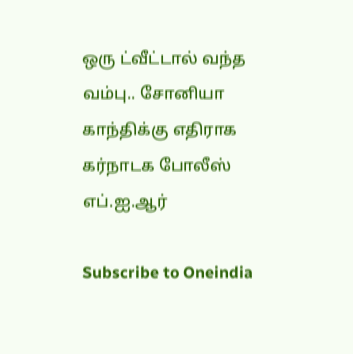ஒரு ட்வீட்டால் வந்த வம்பு.. சோனியா காந்திக்கு எதிராக கர்நாடக போலீஸ் எப்.ஐ.ஆர்

Subscribe to Oneindia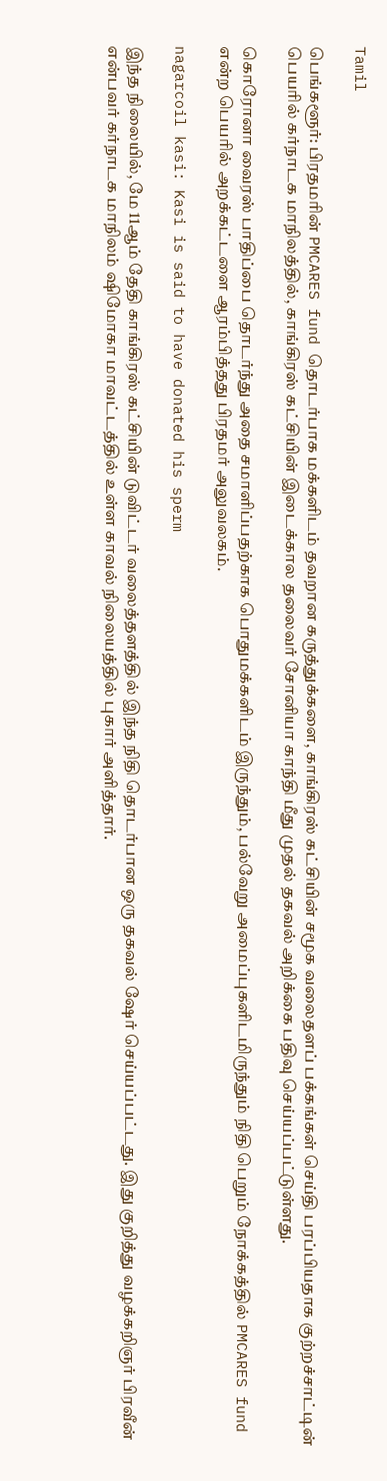Tamil

பெங்களூர்: பிரதமரின் PMCARES fund தொடர்பாக மக்களிடம் தவறான கருத்துக்களை, காங்கிரஸ் கட்சியின் சமூக வலைதளப் பக்கங்கள் செய்தி பரப்பியதாக குற்றச்சாட்டின் பெயரில் கர்நாடக மாநிலத்தில், காங்கிரஸ் கட்சியின் இடைக்கால தலைவர் சோனியா காந்தி மீது முதல் தகவல் அறிக்கை பதிவு செய்யப்பட்டுள்ளது.

கொரோனா வைரஸ் பாதிப்பை தொடர்ந்து அதை சமாளிப்பதற்காக பொதுமக்களிடம் இருந்தும், பல்வேறு அமைப்புகளிடமிருந்தும் நிதி பெறும் நோக்கத்தில் PMCARES fund என்ற பெயரில் அறக்கட்டளை ஆரம்பித்தது பிரதமர் அலுவலகம்.

nagarcoil kasi: Kasi is said to have donated his sperm

இந்த நிலையில், மே 11ஆம் தேதி காங்கிரஸ் கட்சியின் டுவிட்டர் வலைத்தளத்தில் இந்த நிதி தொடர்பான ஒரு தகவல் ஷேர் செய்யப்பட்டது. இது குறித்து வழக்கறிஞர் பிரவீன் என்பவர் கர்நாடக மாநிலம் ஷிமோகா மாவட்டத்தில் உள்ள காவல் நிலையத்தில் புகார் அளித்தார்.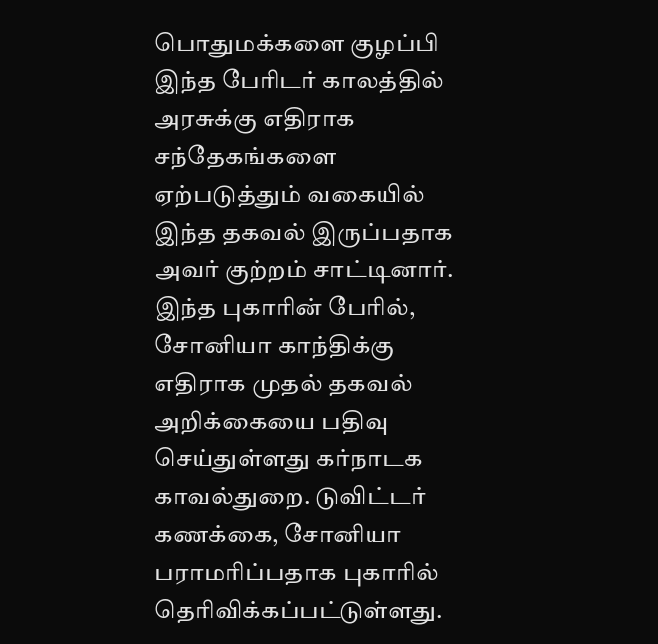பொதுமக்களை குழப்பி இந்த பேரிடர் காலத்தில் அரசுக்கு எதிராக சந்தேகங்களை ஏற்படுத்தும் வகையில் இந்த தகவல் இருப்பதாக அவர் குற்றம் சாட்டினார். இந்த புகாரின் பேரில், சோனியா காந்திக்கு எதிராக முதல் தகவல் அறிக்கையை பதிவு செய்துள்ளது கர்நாடக காவல்துறை. டுவிட்டர் கணக்கை, சோனியா பராமரிப்பதாக புகாரில் தெரிவிக்கப்பட்டுள்ளது.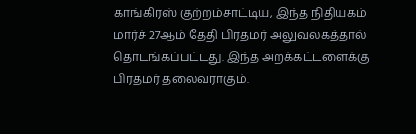காங்கிரஸ் குற்றம்சாட்டிய, இந்த நிதியகம் மார்ச் 27ஆம் தேதி பிரதமர் அலுவலகத்தால் தொடங்கப்பட்டது. இந்த அறக்கட்டளைக்கு பிரதமர் தலைவராகும்.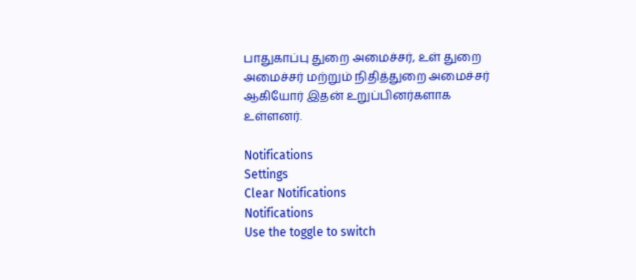பாதுகாப்பு துறை அமைச்சர், உள் துறை அமைச்சர் மற்றும் நிதித்துறை அமைச்சர் ஆகியோர் இதன் உறுப்பினர்களாக உள்ளனர்.

Notifications
Settings
Clear Notifications
Notifications
Use the toggle to switch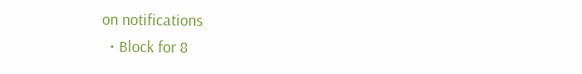on notifications
  • Block for 8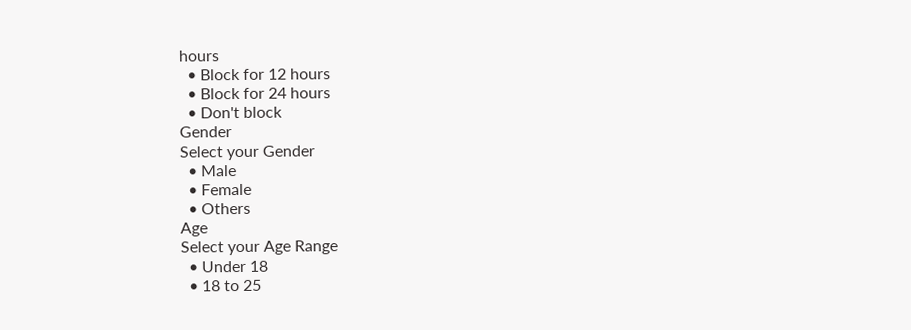hours
  • Block for 12 hours
  • Block for 24 hours
  • Don't block
Gender
Select your Gender
  • Male
  • Female
  • Others
Age
Select your Age Range
  • Under 18
  • 18 to 25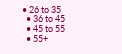• 26 to 35
  • 36 to 45
  • 45 to 55
  • 55+